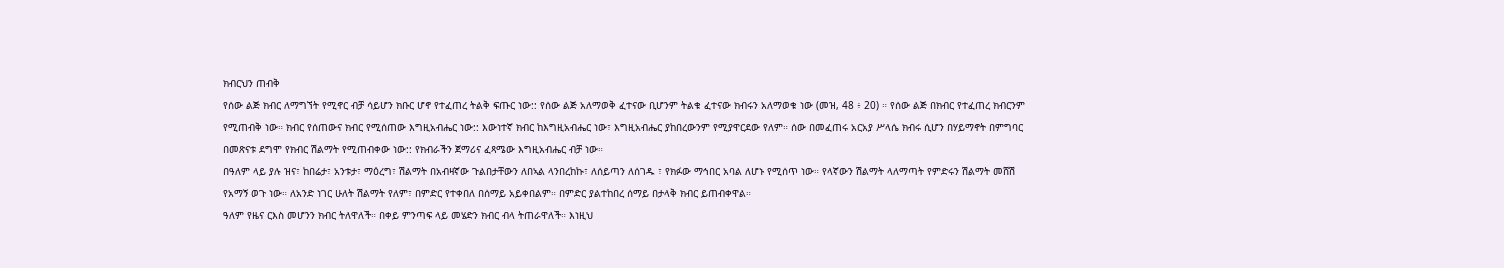ክብርህን ጠብቅ
የሰው ልጅ ክብር ለማግኘት የሚኖር ብቻ ሳይሆን ክቡር ሆኖ የተፈጠረ ትልቅ ፍጡር ነው:: የሰው ልጅ አለማወቅ ፈተናው ቢሆንም ትልቁ ፈተናው ክብሩን አለማወቁ ነው (መዝ, 48 ፥ 20) ። የሰው ልጅ በክብር የተፈጠረ ክብርንም የሚጠብቅ ነው። ክብር የሰጠውና ክብር የሚሰጠው እግዚአብሔር ነው:: እውነተኛ ክብር ከእግዚአብሔር ነው፣ እግዚአብሔር ያከበረውንም የሚያዋርደው የለም። ሰው በመፈጠሩ አርአያ ሥላሴ ክብሩ ሲሆን በሃይማኖት በምግባር በመጽናቱ ደግሞ የክብር ሽልማት የሚጠብቀው ነው:: የክብራችን ጀማሪና ፈጻሜው እግዚአብሔር ብቻ ነው።
በዓለም ላይ ያሉ ዝና፣ ከበሬታ፣ አንቱታ፣ ማዕረግ፣ ሽልማት በአብዛኛው ጉልበታቸውን ለበኣል ላንበረከኩ፣ ለሰይጣን ለሰገዱ ፣ የክፉው ማኅበር አባል ለሆኑ የሚሰጥ ነው። የላኛውን ሽልማት ላለማጣት የምድሩን ሽልማት መሸሽ የአማኝ ወጉ ነው። ለአንድ ነገር ሁለት ሽልማት የለም፣ በምድር የተቀበለ በሰማይ አይቀበልም። በምድር ያልተከበረ ሰማይ በታላቅ ክብር ይጠብቀዋል።
ዓለም የዜና ርእስ መሆንን ክብር ትለዋለች። በቀይ ምንጣፍ ላይ መሄድን ክብር ብላ ትጠራዋለች። እነዚህ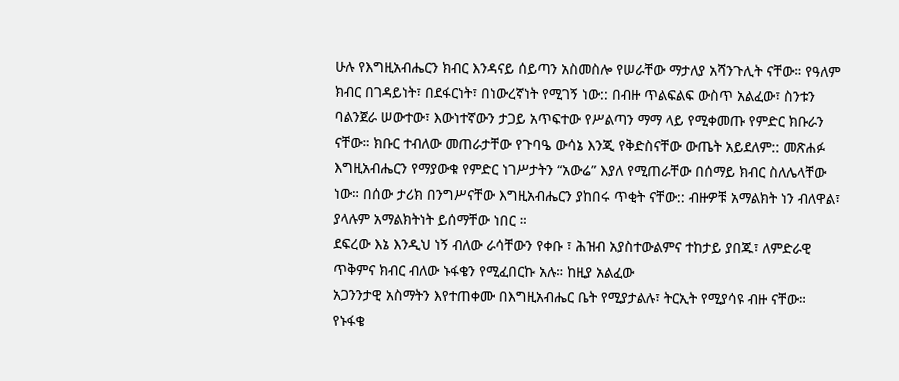ሁሉ የእግዚአብሔርን ክብር እንዳናይ ሰይጣን አስመስሎ የሠራቸው ማታለያ አሻንጉሊት ናቸው። የዓለም ክብር በገዳይነት፣ በደፋርነት፣ በነውረኛነት የሚገኝ ነው:: በብዙ ጥልፍልፍ ውስጥ አልፈው፣ ስንቱን ባልንጀራ ሠውተው፣ እውነተኛውን ታጋይ አጥፍተው የሥልጣን ማማ ላይ የሚቀመጡ የምድር ክቡራን ናቸው። ክቡር ተብለው መጠራታቸው የጉባዔ ውሳኔ እንጂ የቅድስናቸው ውጤት አይደለም:: መጽሐፉ እግዚአብሔርን የማያውቁ የምድር ነገሥታትን “አውሬ” እያለ የሚጠራቸው በሰማይ ክብር ስለሌላቸው ነው። በሰው ታሪክ በንግሥናቸው እግዚአብሔርን ያከበሩ ጥቂት ናቸው:: ብዙዎቹ አማልክት ነን ብለዋል፣ ያላሉም አማልክትነት ይሰማቸው ነበር ።
ደፍረው እኔ እንዲህ ነኝ ብለው ራሳቸውን የቀቡ ፣ ሕዝብ አያስተውልምና ተከታይ ያበጁ፣ ለምድራዊ ጥቅምና ክብር ብለው ኑፋቄን የሚፈበርኩ አሉ። ከዚያ አልፈው
አጋንንታዊ አስማትን እየተጠቀሙ በእግዚአብሔር ቤት የሚያታልሉ፣ ትርኢት የሚያሳዩ ብዙ ናቸው። የኑፋቄ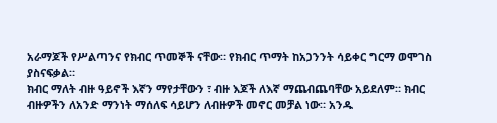አራማጆች የሥልጣንና የክብር ጥመኞች ናቸው። የክብር ጥማት ከአጋንንት ሳይቀር ግርማ ወሞገስ ያስናፍቃል።
ክብር ማለት ብዙ ዓይኖች እኛን ማየታቸውን ፣ ብዙ እጆች ለእኛ ማጨብጨባቸው አይደለም። ክብር ብዙዎችን ለአንድ ማንነት ማሰለፍ ሳይሆን ለብዙዎች መኖር መቻል ነው። አንዱ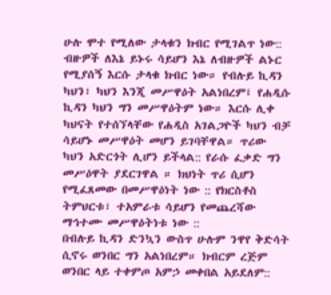ሁሉ ሞተ የሚለው ታላቁን ክብር የሚገልጥ ነው:: ብዙዎች ለእኔ ይኑሩ ሳይሆን እኔ ለብዙዎች ልኑር የሚያሰኝ እርሱ ታላቁ ክብር ነው። የብሉይ ኪዳን ካህን፣ ካህን እንጂ መሥዋዕት አልነበረም፤ የሐዲሱ ኪዳን ካህን ግን መሥዋዕትም ነው። እርሱ ሊቀ ካህናት የተሰኘላቸው የሐዲስ አገልጋዮች ካህን ብቻ ሳይሆኑ መሥዋዕት መሆን ይገባቸዋል። ጥሪው ካህን አድርጎት ሊሆን ይችላል:: የራሱ ፈቃድ ግን መሥዕዋት ያደርገዋል ። ክህነት ጥሪ ሲሆን የሚፈጸመው በመሥዋዕነት ነው :: የክርስቶስ ትምህርቱ፣ ተአምራቱ ሳይሆን የመጨረሻው ማኅተሙ መሥዋዕትነቱ ነው ::
በብሉይ ኪዳን ድንኳን ውስጥ ሁሉም ንዋየ ቅድሳት ሲኖሩ ወንበር ግን አልነበረም። ክብርም ረጅም ወንበር ላይ ተቀምጦ አምኃ መቀበል አይደለም::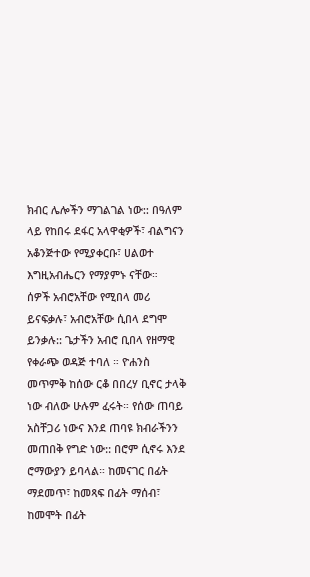ክብር ሌሎችን ማገልገል ነው:: በዓለም ላይ የከበሩ ደፋር አላዋቂዎች፣ ብልግናን አቆንጅተው የሚያቀርቡ፣ ሀልወተ እግዚአብሔርን የማያምኑ ናቸው።
ሰዎች አብሮአቸው የሚበላ መሪ ይናፍቃሉ፣ አብሮአቸው ሲበላ ደግሞ ይንቃሉ:: ጌታችን አብሮ ቢበላ የዘማዊ የቀራጭ ወዳጅ ተባለ ። ዮሐንስ መጥምቅ ከሰው ርቆ በበረሃ ቢኖር ታላቅ ነው ብለው ሁሉም ፈሩት። የሰው ጠባይ አስቸጋሪ ነውና እንደ ጠባዩ ክብራችንን መጠበቅ የግድ ነው:: በሮም ሲኖሩ እንደ ሮማውያን ይባላል። ከመናገር በፊት ማደመጥ፣ ከመጻፍ በፊት ማሰብ፣ ከመሞት በፊት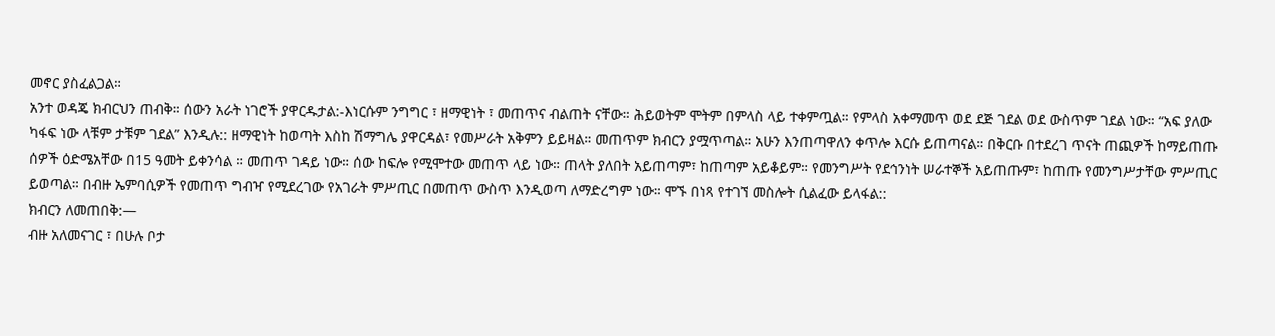መኖር ያስፈልጋል።
አንተ ወዳጄ ክብርህን ጠብቅ። ሰውን አራት ነገሮች ያዋርዱታል:-እነርሱም ንግግር ፣ ዘማዊነት ፣ መጠጥና ብልጠት ናቸው። ሕይወትም ሞትም በምላስ ላይ ተቀምጧል። የምላስ አቀማመጥ ወደ ደጅ ገደል ወደ ውስጥም ገደል ነው። “አፍ ያለው ካፋፍ ነው ላቹም ታቹም ገደል” እንዲሉ:: ዘማዊነት ከወጣት እስከ ሽማግሌ ያዋርዳል፣ የመሥራት አቅምን ይይዛል። መጠጥም ክብርን ያሟጥጣል። አሁን እንጠጣዋለን ቀጥሎ እርሱ ይጠጣናል። በቅርቡ በተደረገ ጥናት ጠጪዎች ከማይጠጡ ሰዎች ዕድሜአቸው በ15 ዓመት ይቀንሳል ። መጠጥ ገዳይ ነው። ሰው ከፍሎ የሚሞተው መጠጥ ላይ ነው። ጠላት ያለበት አይጠጣም፣ ከጠጣም አይቆይም። የመንግሥት የደኅንነት ሠራተኞች አይጠጡም፣ ከጠጡ የመንግሥታቸው ምሥጢር ይወጣል። በብዙ ኤምባሲዎች የመጠጥ ግብዣ የሚደረገው የአገራት ምሥጢር በመጠጥ ውስጥ እንዲወጣ ለማድረግም ነው። ሞኙ በነጻ የተገኘ መስሎት ሲልፈው ይላፋል::
ክብርን ለመጠበቅ:—
ብዙ አለመናገር ፣ በሁሉ ቦታ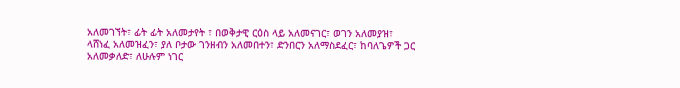አለመገኘት፣ ፊት ፊት አለመታየት ፣ በወቅታዊ ርዕስ ላይ አለመናገር፣ ወገን አለመያዝ፣ ላሸነፈ አለመዝፈን፣ ያለ ቦታው ገንዘብን አለመበተን፣ ድንበርን አለማስደፈር፣ ከባለጌዎች ጋር አለመቃለድ፣ ለሁሉም ነገር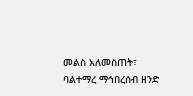መልስ አለመስጠት፣ ባልተማረ ማኅበረሰብ ዘንድ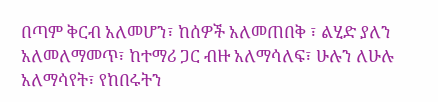በጣም ቅርብ አለመሆን፣ ከሰዎች አለመጠበቅ ፣ ልሂድ ያለን አለመለማመጥ፣ ከተማሪ ጋር ብዙ አለማሳለፍ፣ ሁሉን ለሁሉ አለማሳየት፣ የከበሩትን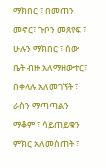ማክበር ፣ በመጠን መኖር፣ ጉቦን መጸየፍ ፣ ሁሉን ማክበር ፣ ሰው ቤት ብዙ አለማዘውተር፣ በቀላሉ አለመገኘት ፣ ራስን ማጣጣልን ማቆም ፣ ሳይጠይቁን ምክር አለመስጠት ፣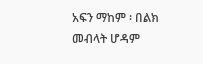አፍን ማከም ፡ በልክ መብላት ሆዳም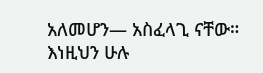አለመሆን— አስፈላጊ ናቸው። እነዚህን ሁሉ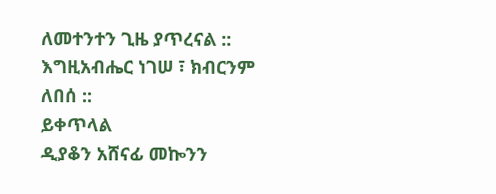ለመተንተን ጊዜ ያጥረናል ::
እግዚአብሔር ነገሠ ፣ ክብርንም ለበሰ ::
ይቀጥላል
ዲያቆን አሸናፊ መኰንን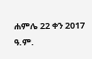ሐምሌ 22 ቀን 2017 ዓ.ም.